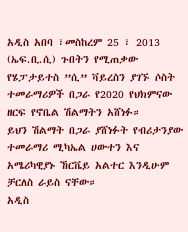አዲስ አበባ ፣መስከረም 25 ፣ 2013 (ኤፍ.ቢ.ሲ) ጉበትን የሚጠቃው የሄፓታይተስ ”ሲ” ቫይረስን ያገኙ ሶስት ተመራማሪዎች በጋራ የ2020 የህክምናው ዘርፍ የኖቤል ሽልማትን አሸነፉ።
ይህን ሽልማት በጋራ ያሸነፉት የብሪታንያው ተመራማሪ ሚካኤል ሀውተን እና አሜሪካዊያኑ ኸርቬይ አልተር እንዲሁም ቻርለስ ራይስ ናቸው።
አዲስ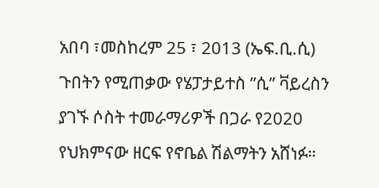አበባ ፣መስከረም 25 ፣ 2013 (ኤፍ.ቢ.ሲ) ጉበትን የሚጠቃው የሄፓታይተስ ”ሲ” ቫይረስን ያገኙ ሶስት ተመራማሪዎች በጋራ የ2020 የህክምናው ዘርፍ የኖቤል ሽልማትን አሸነፉ።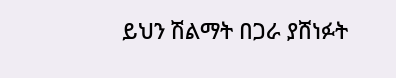ይህን ሽልማት በጋራ ያሸነፉት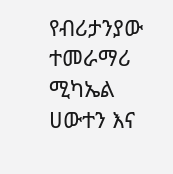የብሪታንያው ተመራማሪ ሚካኤል ሀውተን እና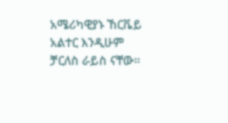አሜሪካዊያኑ ኸርቬይ አልተር እንዲሁም ቻርለስ ራይስ ናቸው።